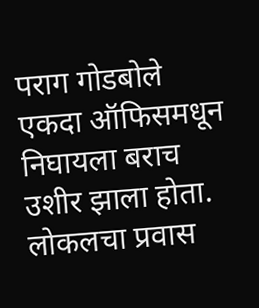पराग गोडबोले
एकदा ऑफिसमधून निघायला बराच उशीर झाला होता. लोकलचा प्रवास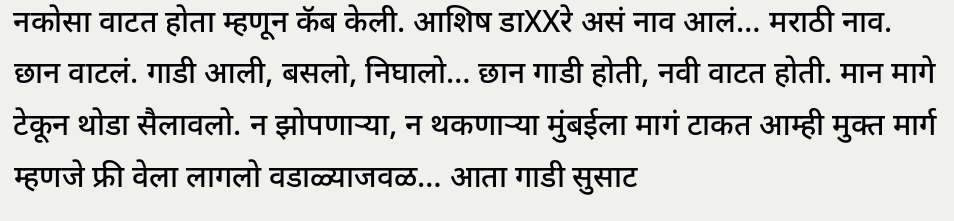नकोसा वाटत होता म्हणून कॅब केली. आशिष डाXXरे असं नाव आलं… मराठी नाव. छान वाटलं. गाडी आली, बसलो, निघालो… छान गाडी होती, नवी वाटत होती. मान मागे टेकून थोडा सैलावलो. न झोपणाऱ्या, न थकणाऱ्या मुंबईला मागं टाकत आम्ही मुक्त मार्ग म्हणजे फ्री वेला लागलो वडाळ्याजवळ… आता गाडी सुसाट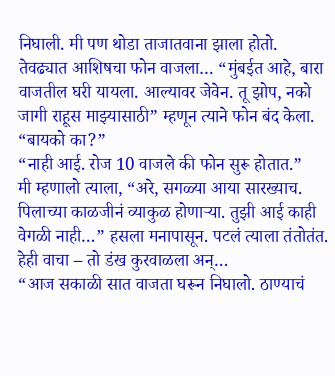निघाली. मी पण थोडा ताजातवाना झाला होतो.
तेवढ्यात आशिषचा फोन वाजला… “मुंबईत आहे, बारा वाजतील घरी यायला. आल्यावर जेवेन. तू झोप, नको जागी राहूस माझ्यासाठी” म्हणून त्याने फोन बंद केला.
“बायको का?”
“नाही आई. रोज 10 वाजले की फोन सुरू होतात.”
मी म्हणालो त्याला, “अरे, सगळ्या आया सारख्याच. पिलाच्या काळजीनं व्याकुळ होणाऱ्या. तुझी आई काही वेगळी नाही…” हसला मनापासून. पटलं त्याला तंतोतंत.
हेही वाचा – तो डंख कुरवाळला अन्…
“आज सकाळी सात वाजता घरून निघालो. ठाण्याचं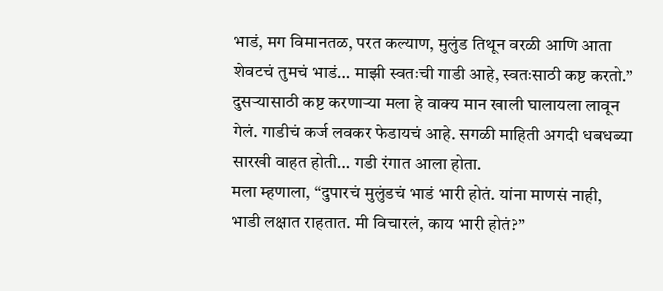भाडं, मग विमानतळ, परत कल्याण, मुलुंड तिथून वरळी आणि आता शेवटचं तुमचं भाडं… माझी स्वतःची गाडी आहे, स्वतःसाठी कष्ट करतो.”
दुसऱ्यासाठी कष्ट करणाऱ्या मला हे वाक्य मान खाली घालायला लावून गेलं. गाडीचं कर्ज लवकर फेडायचं आहे. सगळी माहिती अगदी धबधब्या सारखी वाहत होती… गडी रंगात आला होता.
मला म्हणाला, “दुपारचं मुलुंडचं भाडं भारी होतं. यांना माणसं नाही, भाडी लक्षात राहतात. मी विचारलं, काय भारी होतं?”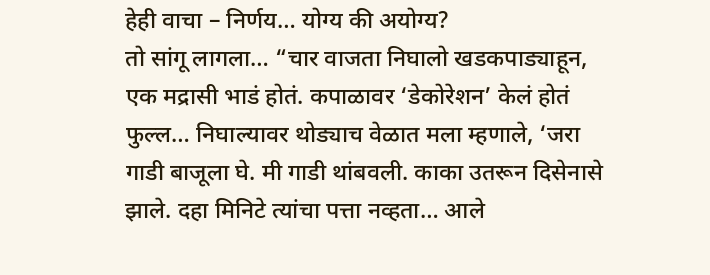हेही वाचा – निर्णय… योग्य की अयोग्य?
तो सांगू लागला… “चार वाजता निघालो खडकपाड्याहून, एक मद्रासी भाडं होतं. कपाळावर ‘डेकोरेशन’ केलं होतं फुल्ल… निघाल्यावर थोड्याच वेळात मला म्हणाले, ‘जरा गाडी बाजूला घे. मी गाडी थांबवली. काका उतरून दिसेनासे झाले. दहा मिनिटे त्यांचा पत्ता नव्हता… आले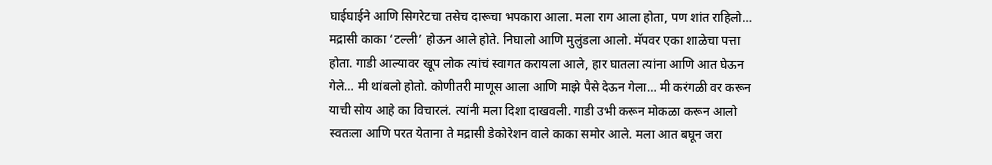घाईघाईने आणि सिगरेटचा तसेच दारूचा भपकारा आला. मला राग आला होता, पण शांत राहिलो… मद्रासी काका ‘टल्ली’ होऊन आले होते. निघालो आणि मुलुंडला आलो. मॅपवर एका शाळेचा पत्ता होता. गाडी आल्यावर खूप लोक त्यांचं स्वागत करायला आले, हार घातला त्यांना आणि आत घेऊन गेले… मी थांबलो होतो. कोणीतरी माणूस आला आणि माझे पैसे देऊन गेला… मी करंगळी वर करून याची सोय आहे का विचारलं. त्यांनी मला दिशा दाखवली. गाडी उभी करून मोकळा करून आलो स्वतःला आणि परत येताना ते मद्रासी डेकोरेशन वाले काका समोर आले. मला आत बघून जरा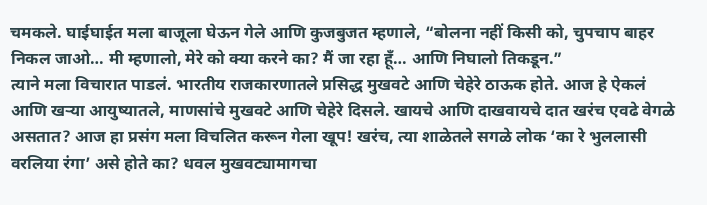चमकले. घाईघाईत मला बाजूला घेऊन गेले आणि कुजबुजत म्हणाले, “बोलना नहीं किसी को, चुपचाप बाहर निकल जाओ… मी म्हणालो, मेरे को क्या करने का? मैं जा रहा हूँ… आणि निघालो तिकडून.”
त्याने मला विचारात पाडलं. भारतीय राजकारणातले प्रसिद्ध मुखवटे आणि चेहेरे ठाऊक होते. आज हे ऐकलं आणि खऱ्या आयुष्यातले, माणसांचे मुखवटे आणि चेहेरे दिसले. खायचे आणि दाखवायचे दात खरंच एवढे वेगळे असतात? आज हा प्रसंग मला विचलित करून गेला खूप! खरंच, त्या शाळेतले सगळे लोक ‘का रे भुललासी वरलिया रंगा’ असे होते का? धवल मुखवट्यामागचा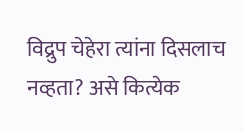विद्रुप चेहेरा त्यांना दिसलाच नव्हता? असे कित्येक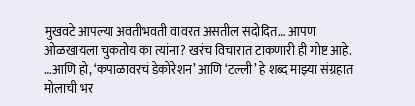मुखवटे आपल्या अवतीभवती वावरत असतील सदोदित… आपण ओळखायला चुकतोय का त्यांना? खरंच विचारात टाकणारी ही गोष्ट आहे.
…आणि हो, ‘कपाळावरचं डेकोरेशन’ आणि ‘टल्ली’ हे शब्द माझ्या संग्रहात मोलाची भर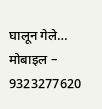घालून गेले…
मोबाइल – 9323277620